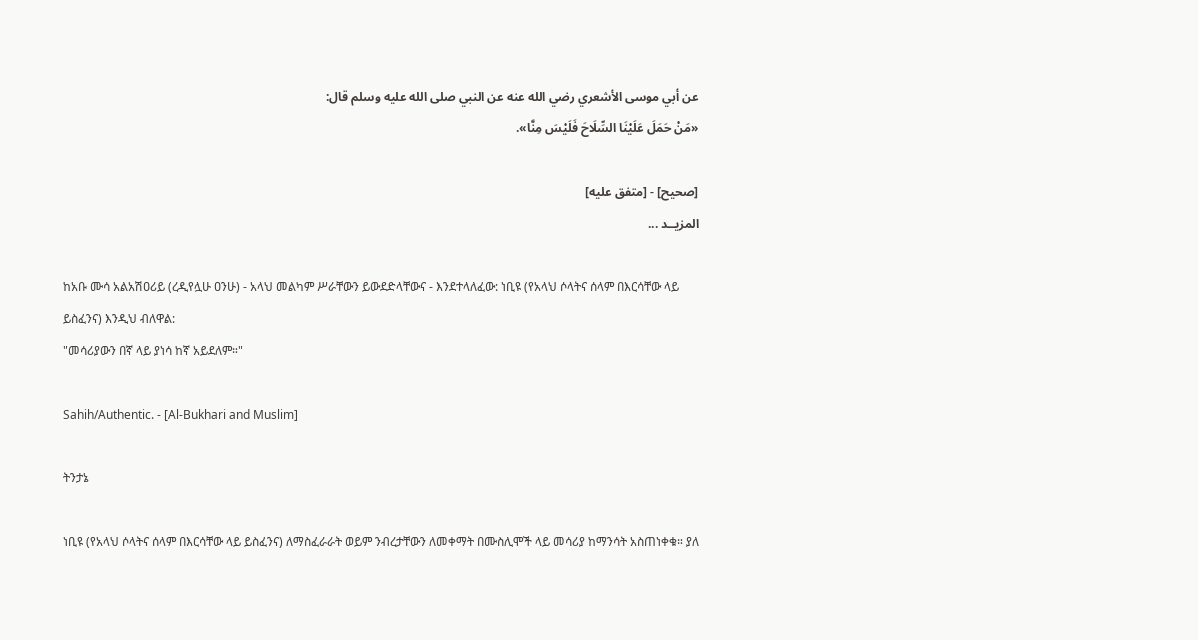عن أبي موسى الأشعري رضي الله عنه عن النبي صلى الله عليه وسلم قال:
«مَنْ حَمَلَ عَلَيْنَا السِّلَاحَ فَلَيْسَ مِنَّا».

[صحيح] - [متفق عليه]
المزيــد ...

ከአቡ ሙሳ አልአሽዐሪይ (ረዲየሏሁ ዐንሁ) - አላህ መልካም ሥራቸውን ይውደድላቸውና - እንደተላለፈው: ነቢዩ (የአላህ ሶላትና ሰላም በእርሳቸው ላይ ይስፈንና) እንዲህ ብለዋል:
"መሳሪያውን በኛ ላይ ያነሳ ከኛ አይደለም።"

Sahih/Authentic. - [Al-Bukhari and Muslim]

ትንታኔ

ነቢዩ (የአላህ ሶላትና ሰላም በእርሳቸው ላይ ይስፈንና) ለማስፈራራት ወይም ንብረታቸውን ለመቀማት በሙስሊሞች ላይ መሳሪያ ከማንሳት አስጠነቀቁ። ያለ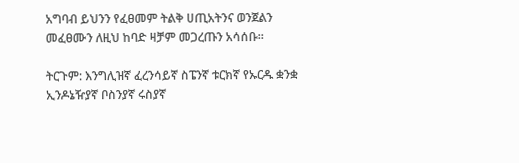አግባብ ይህንን የፈፀመም ትልቅ ሀጢአትንና ወንጀልን መፈፀሙን ለዚህ ከባድ ዛቻም መጋረጡን አሳሰቡ።

ትርጉም: እንግሊዝኛ ፈረንሳይኛ ስፔንኛ ቱርክኛ የኡርዱ ቋንቋ ኢንዶኔዥያኛ ቦስንያኛ ሩስያኛ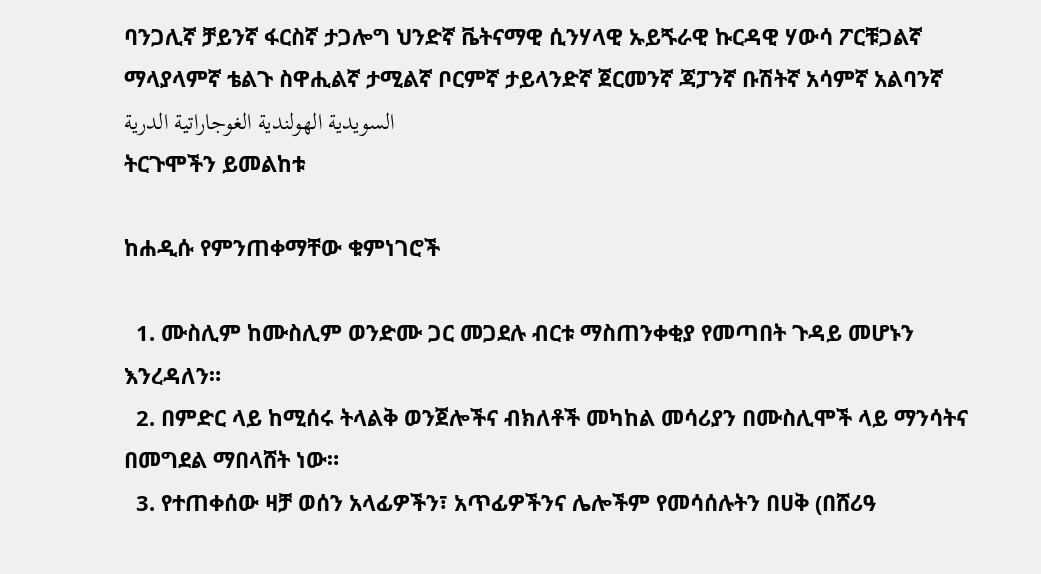ባንጋሊኛ ቻይንኛ ፋርስኛ ታጋሎግ ህንድኛ ቬትናማዊ ሲንሃላዊ ኡይጙራዊ ኩርዳዊ ሃውሳ ፖርቹጋልኛ ማላያላምኛ ቴልጉ ስዋሒልኛ ታሚልኛ ቦርምኛ ታይላንድኛ ጀርመንኛ ጃፓንኛ ቡሽትኛ አሳምኛ አልባንኛ السويدية الهولندية الغوجاراتية الدرية
ትርጉሞችን ይመልከቱ

ከሐዲሱ የምንጠቀማቸው ቁምነገሮች

  1. ሙስሊም ከሙስሊም ወንድሙ ጋር መጋደሉ ብርቱ ማስጠንቀቂያ የመጣበት ጉዳይ መሆኑን እንረዳለን።
  2. በምድር ላይ ከሚሰሩ ትላልቅ ወንጀሎችና ብክለቶች መካከል መሳሪያን በሙስሊሞች ላይ ማንሳትና በመግደል ማበላሸት ነው።
  3. የተጠቀሰው ዛቻ ወሰን አላፊዎችን፣ አጥፊዎችንና ሌሎችም የመሳሰሉትን በሀቅ (በሸሪዓ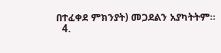በተፈቀደ ምክንያት) መጋደልን አያካትትም።
  4.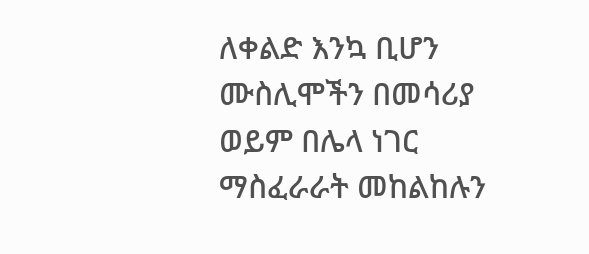ለቀልድ እንኳ ቢሆን ሙስሊሞችን በመሳሪያ ወይም በሌላ ነገር ማስፈራራት መከልከሉን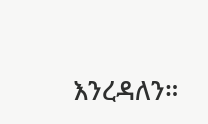እንረዳለን።